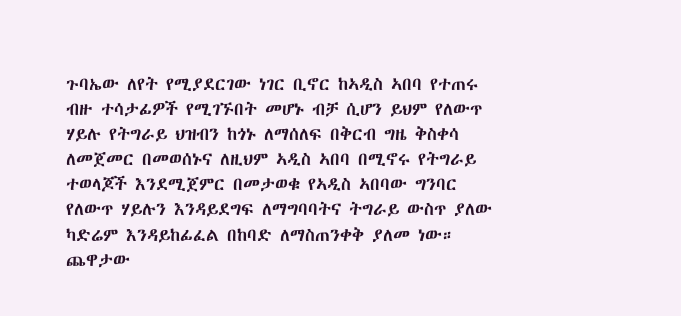ጉባኤው ለየት የሚያደርገው ነገር ቢኖር ከኣዲስ ኣበባ የተጠሩ ብዙ ተሳታፊዎች የሚገኙበት መሆኑ ብቻ ሲሆን ይህም የለውጥ ሃይሉ የትግራይ ህዝብን ከጎኑ ለማሰለፍ በቅርብ ግዜ ቅስቀሳ ለመጀመር በመወሰኑና ለዚህም ኣዲስ ኣበባ በሚኖሩ የትግራይ ተወላጆች እንደሚጀምር በመታወቁ የኣዲስ ኣበባው ግንባር የለውጥ ሃይሉን እንዳይደግፍ ለማግባባትና ትግራይ ውስጥ ያለው ካድሬም እንዳይከፊፈል በከባድ ለማስጠንቀቅ ያለመ ነው።
ጨዋታው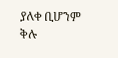ያለቀ ቢሆንም ቅሉ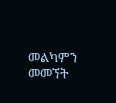መልካምን መመኘት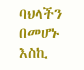ባህላችን በመሆኑ እስኪ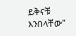ይቅናቹ እንበላቸው"